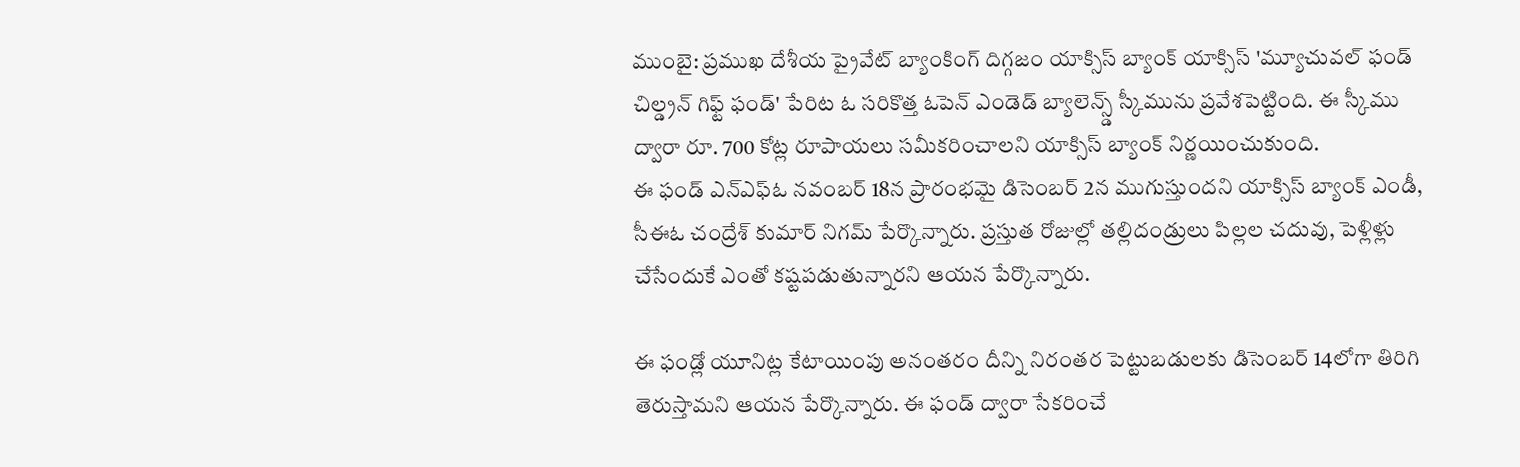ముంబై: ప్రముఖ దేశీయ ప్రైవేట్ బ్యాంకింగ్ దిగ్గజం యాక్సిస్ బ్యాంక్ యాక్సిస్ 'మ్యూచువల్ ఫండ్ చిల్డ్రన్ గిఫ్ట్ ఫండ్' పేరిట ఓ సరికొత్త ఓపెన్ ఎండెడ్ బ్యాలెన్స్డ్ స్కీమును ప్రవేశపెట్టింది. ఈ స్కీము ద్వారా రూ. 700 కోట్ల రూపాయలు సమీకరించాలని యాక్సిస్ బ్యాంక్ నిర్ణయించుకుంది.
ఈ ఫండ్ ఎన్ఎఫ్ఓ నవంబర్ 18న ప్రారంభమై డిసెంబర్ 2న ముగుస్తుందని యాక్సిస్ బ్యాంక్ ఎండీ, సీఈఓ చంద్రేశ్ కుమార్ నిగమ్ పేర్కొన్నారు. ప్రస్తుత రోజుల్లో తల్లిదండ్రులు పిల్లల చదువు, పెళ్లిళ్లు చేసేందుకే ఎంతో కష్టపడుతున్నారని ఆయన పేర్కొన్నారు.

ఈ ఫండ్లో యూనిట్ల కేటాయింపు అనంతరం దీన్ని నిరంతర పెట్టుబడులకు డిసెంబర్ 14లోగా తిరిగి తెరుస్తామని ఆయన పేర్కొన్నారు. ఈ ఫండ్ ద్వారా సేకరించే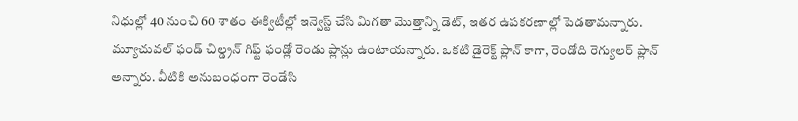నిధుల్లో 40 నుంచి 60 శాతం ఈక్విటీల్లో ఇన్వెస్ట్ చేసి మిగతా మొత్తాన్ని డెట్, ఇతర ఉపకరణాల్లో పెడతామన్నారు.
మ్యూచువల్ ఫండ్ చిల్డ్రన్ గిఫ్ట్ ఫండ్లో రెండు ప్లాన్లు ఉంటాయన్నారు. ఒకటి డైరెక్ట్ ప్లాన్ కాగా, రెండోది రెగ్యులర్ ప్లాన్ అన్నారు. వీటికి అనుబంధంగా రెండేసి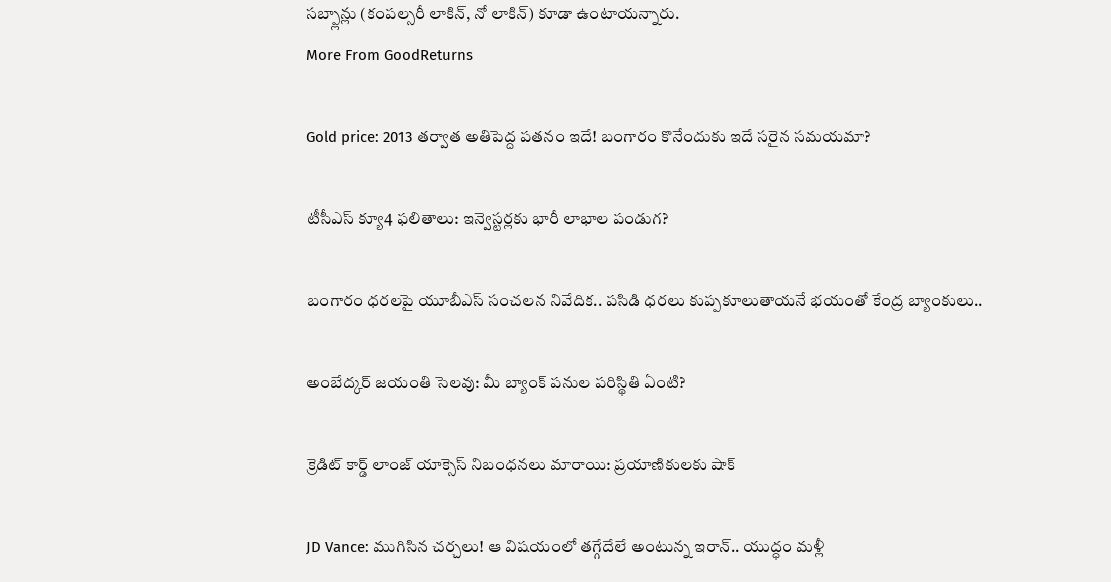సబ్ప్లాన్లు (కంపల్సరీ లాకిన్, నో లాకిన్) కూడా ఉంటాయన్నారు.
More From GoodReturns

Gold price: 2013 తర్వాత అతిపెద్ద పతనం ఇదే! బంగారం కొనేందుకు ఇదే సరైన సమయమా?

టీసీఎస్ క్యూ4 ఫలితాలు: ఇన్వెస్టర్లకు భారీ లాభాల పండుగ?

బంగారం ధరలపై యూబీఎస్ సంచలన నివేదిక.. పసిడి ధరలు కుప్పకూలుతాయనే భయంతో కేంద్ర బ్యాంకులు..

అంబేద్కర్ జయంతి సెలవు: మీ బ్యాంక్ పనుల పరిస్థితి ఏంటి?

క్రెడిట్ కార్డ్ లాంజ్ యాక్సెస్ నిబంధనలు మారాయి: ప్రయాణికులకు షాక్

JD Vance: ముగిసిన చర్చలు! ఆ విషయంలో తగ్గేదేలే అంటున్న ఇరాన్.. యుద్ధం మళ్లీ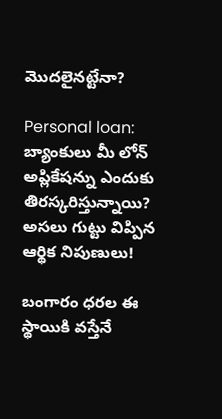మొదలైనట్టేనా?

Personal loan: బ్యాంకులు మీ లోన్ అప్లికేషన్ను ఎందుకు తిరస్కరిస్తున్నాయి? అసలు గుట్టు విప్పిన ఆర్థిక నిపుణులు!

బంగారం ధరల ఈ స్థాయికి వస్తేనే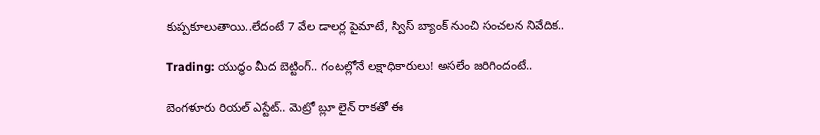కుప్పకూలుతాయి..లేదంటే 7 వేల డాలర్ల పైమాటే, స్విస్ బ్యాంక్ నుంచి సంచలన నివేదిక..

Trading: యుద్ధం మీద బెట్టింగ్.. గంటల్లోనే లక్షాధికారులు! అసలేం జరిగిందంటే..

బెంగళూరు రియల్ ఎస్టేట్.. మెట్రో బ్లూ లైన్ రాకతో ఈ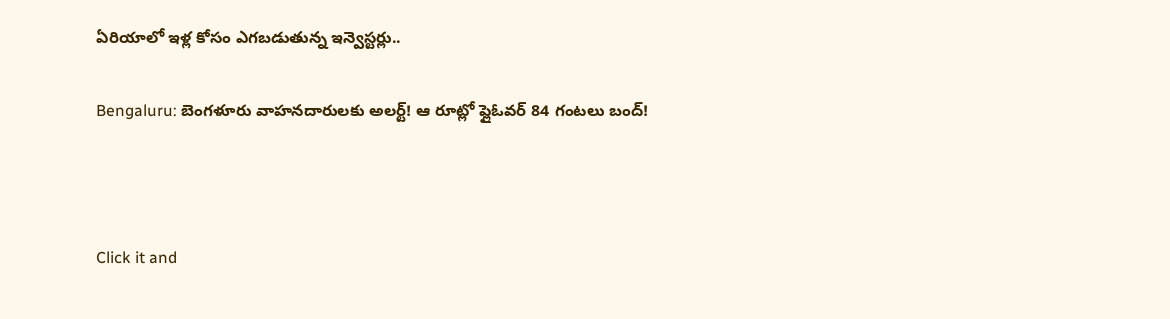ఏరియాలో ఇళ్ల కోసం ఎగబడుతున్న ఇన్వెస్టర్లు..

Bengaluru: బెంగళూరు వాహనదారులకు అలర్ట్! ఆ రూట్లో ఫ్లైఓవర్ 84 గంటలు బంద్!



Click it and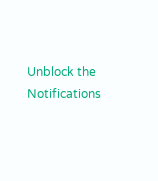Unblock the Notifications